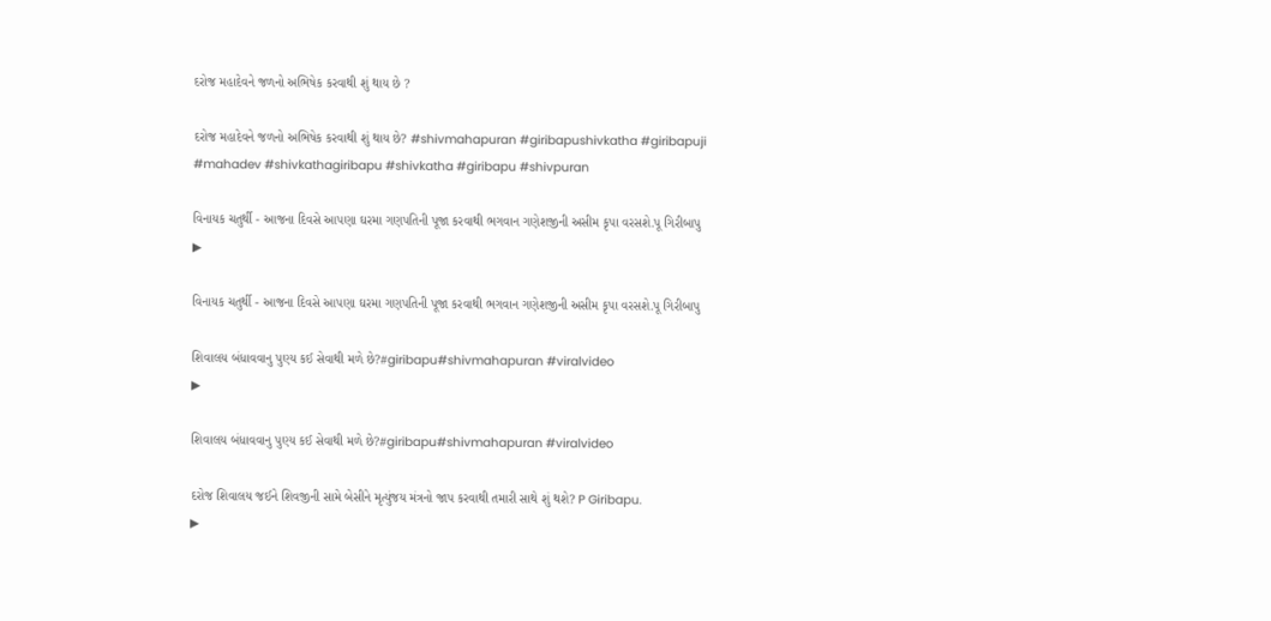દરોજ મહાદેવને જળનો અભિષેક કરવાથી શું થાય છે ?

દરોજ મહાદેવને જળનો અભિષેક કરવાથી શું થાય છે? #shivmahapuran #giribapushivkatha #giribapuji #mahadev #shivkathagiribapu #shivkatha #giribapu #shivpuran

વિનાયક ચતુર્થી - આજના દિવસે આપણા ઘરમા ગણપતિની પૂજા કરવાથી ભગવાન ગણેશજીની અસીમ કૃપા વરસશે.પૂ ગિરીબાપુ
▶

વિનાયક ચતુર્થી - આજના દિવસે આપણા ઘરમા ગણપતિની પૂજા કરવાથી ભગવાન ગણેશજીની અસીમ કૃપા વરસશે.પૂ ગિરીબાપુ

શિવાલય બંધાવવાનુ પુણ્ય કઈ સેવાથી મળે છે?#giribapu#shivmahapuran #viralvideo
▶

શિવાલય બંધાવવાનુ પુણ્ય કઈ સેવાથી મળે છે?#giribapu#shivmahapuran #viralvideo

દરોજ શિવાલય જઈને શિવજીની સામે બેસીને મૃત્યુંજય મંત્રનો જાપ કરવાથી તમારી સાથે શું થશે? P Giribapu.
▶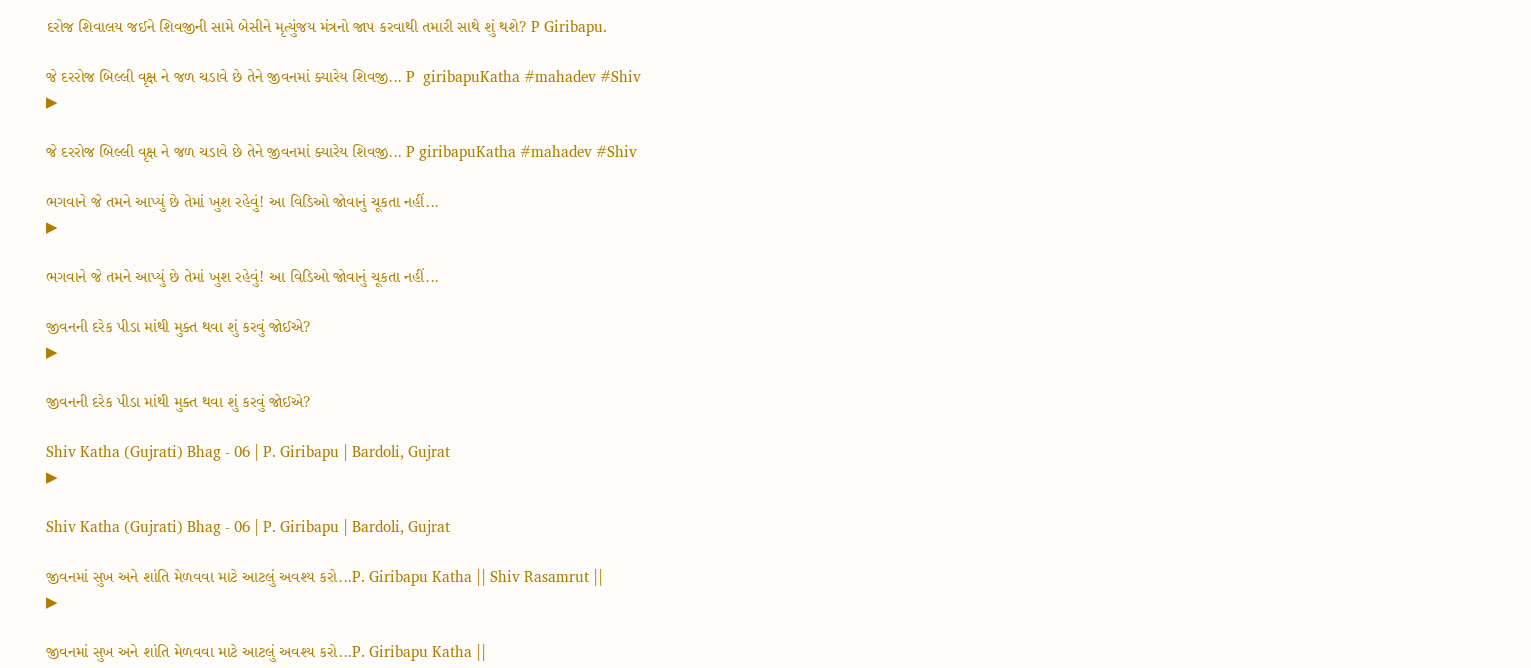દરોજ શિવાલય જઈને શિવજીની સામે બેસીને મૃત્યુંજય મંત્રનો જાપ કરવાથી તમારી સાથે શું થશે? P Giribapu.

જે દરરોજ બિલ્લી વૃક્ષ ને જળ ચડાવે છે તેને જીવનમાં ક્યારેય શિવજી... P  giribapuKatha #mahadev #Shiv
▶

જે દરરોજ બિલ્લી વૃક્ષ ને જળ ચડાવે છે તેને જીવનમાં ક્યારેય શિવજી... P giribapuKatha #mahadev #Shiv

ભગવાને જે તમને આપ્યું છે તેમાં ખુશ રહેવું! આ વિડિઓ જોવાનું ચૂકતા નહીં...
▶

ભગવાને જે તમને આપ્યું છે તેમાં ખુશ રહેવું! આ વિડિઓ જોવાનું ચૂકતા નહીં...

જીવનની દરેક પીડા માંથી મુક્ત થવા શું કરવું જોઈએ?
▶

જીવનની દરેક પીડા માંથી મુક્ત થવા શું કરવું જોઈએ?

Shiv Katha (Gujrati) Bhag - 06 | P. Giribapu | Bardoli, Gujrat
▶

Shiv Katha (Gujrati) Bhag - 06 | P. Giribapu | Bardoli, Gujrat

જીવનમાં સુખ અને શાંતિ મેળવવા માટે આટલું અવશ્ય કરો...P. Giribapu Katha || Shiv Rasamrut ||
▶

જીવનમાં સુખ અને શાંતિ મેળવવા માટે આટલું અવશ્ય કરો...P. Giribapu Katha ||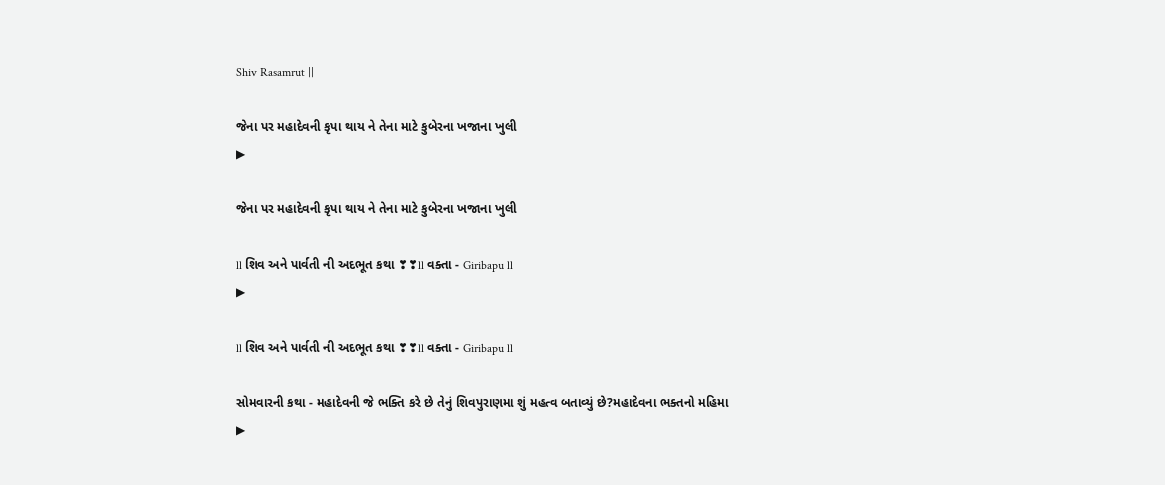Shiv Rasamrut ||

જેના પર મહાદેવની કૃપા થાય ને તેના માટે કુબેરના ખજાના ખુલી
▶

જેના પર મહાદેવની કૃપા થાય ને તેના માટે કુબેરના ખજાના ખુલી

ll શિવ અને પાર્વતી ની અદભૂત કથા ❣❣ll વક્તા - Giribapu ll
▶

ll શિવ અને પાર્વતી ની અદભૂત કથા ❣❣ll વક્તા - Giribapu ll

સોમવારની કથા - મહાદેવની જે ભક્તિ કરે છે તેનું શિવપુરાણમા શું મહત્વ બતાવ્યું છે?મહાદેવના ભક્તનો મહિમા
▶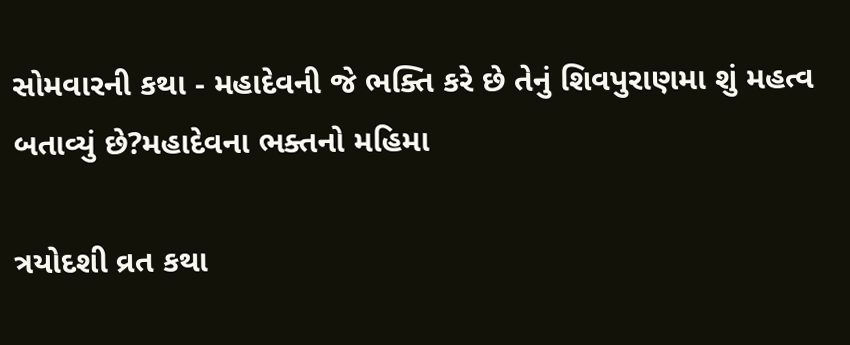સોમવારની કથા - મહાદેવની જે ભક્તિ કરે છે તેનું શિવપુરાણમા શું મહત્વ બતાવ્યું છે?મહાદેવના ભક્તનો મહિમા

ત્રયોદશી વ્રત કથા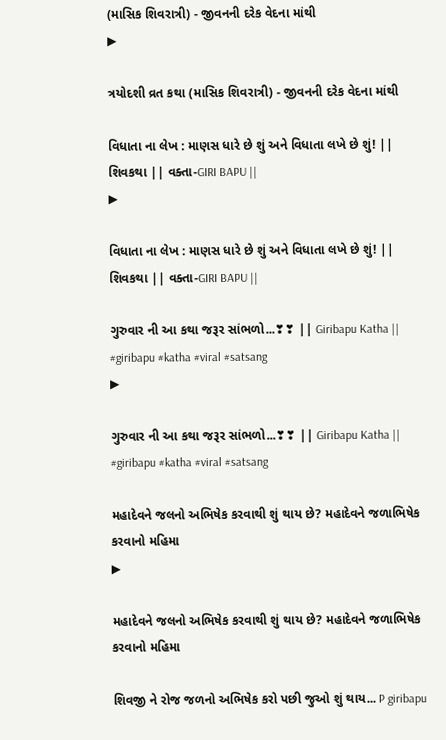(માસિક શિવરાત્રી) - જીવનની દરેક વેદના માંથી
▶

ત્રયોદશી વ્રત કથા (માસિક શિવરાત્રી) - જીવનની દરેક વેદના માંથી

વિધાતા ના લેખ : માણસ ધારે છે શું અને વિધાતા લખે છે શું! || શિવકથા || વક્તા-GIRI BAPU ||
▶

વિધાતા ના લેખ : માણસ ધારે છે શું અને વિધાતા લખે છે શું! || શિવકથા || વક્તા-GIRI BAPU ||

ગુરુવાર ની આ કથા જરૂર સાંભળો...❣❣ || Giribapu Katha || #giribapu #katha #viral #satsang
▶

ગુરુવાર ની આ કથા જરૂર સાંભળો...❣❣ || Giribapu Katha || #giribapu #katha #viral #satsang

મહાદેવને જલનો અભિષેક કરવાથી શું થાય છે? મહાદેવને જળાભિષેક કરવાનો મહિમા
▶

મહાદેવને જલનો અભિષેક કરવાથી શું થાય છે? મહાદેવને જળાભિષેક કરવાનો મહિમા

શિવજી ને રોજ જળનો અભિષેક કરો પછી જુઓ શું થાય... P giribapu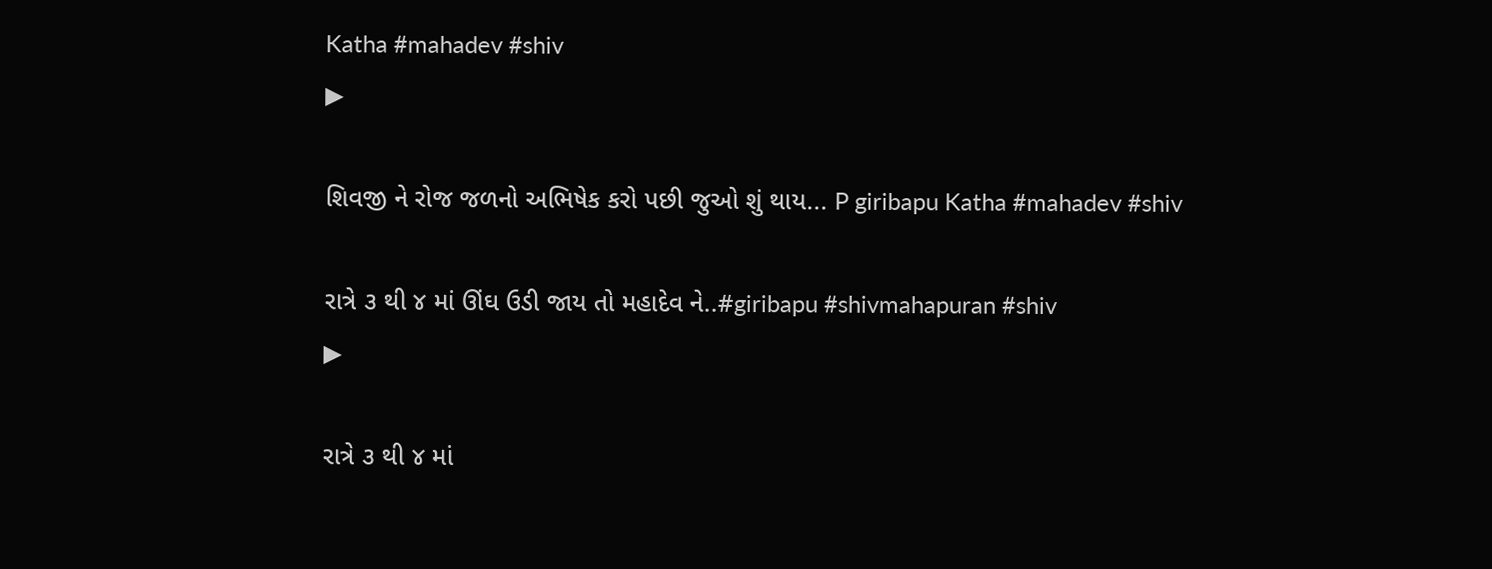Katha #mahadev #shiv
▶

શિવજી ને રોજ જળનો અભિષેક કરો પછી જુઓ શું થાય... P giribapu Katha #mahadev #shiv

રાત્રે ૩ થી ૪ માં ઊંઘ ઉડી જાય તો મહાદેવ ને..#giribapu #shivmahapuran #shiv
▶

રાત્રે ૩ થી ૪ માં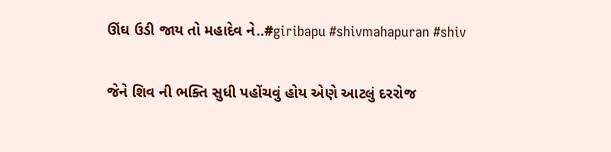ઊંઘ ઉડી જાય તો મહાદેવ ને..#giribapu #shivmahapuran #shiv

જેને શિવ ની ભક્તિ સુધી પહોંચવું હોય એણે આટલું દરરોજ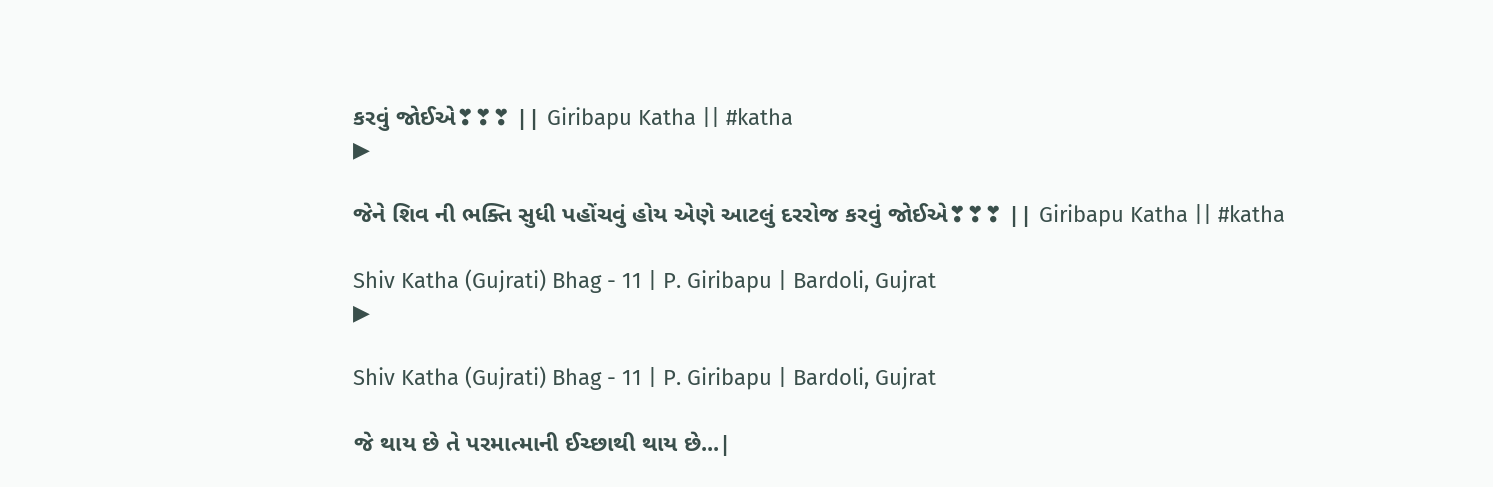કરવું જોઈએ❣❣❣ || Giribapu Katha || #katha
▶

જેને શિવ ની ભક્તિ સુધી પહોંચવું હોય એણે આટલું દરરોજ કરવું જોઈએ❣❣❣ || Giribapu Katha || #katha

Shiv Katha (Gujrati) Bhag - 11 | P. Giribapu | Bardoli, Gujrat
▶

Shiv Katha (Gujrati) Bhag - 11 | P. Giribapu | Bardoli, Gujrat

જે થાય છે તે પરમાત્માની ઈચ્છાથી થાય છે...|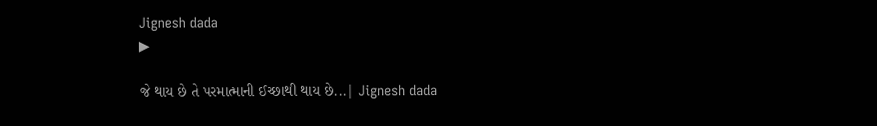Jignesh dada
▶

જે થાય છે તે પરમાત્માની ઈચ્છાથી થાય છે...| Jignesh dada